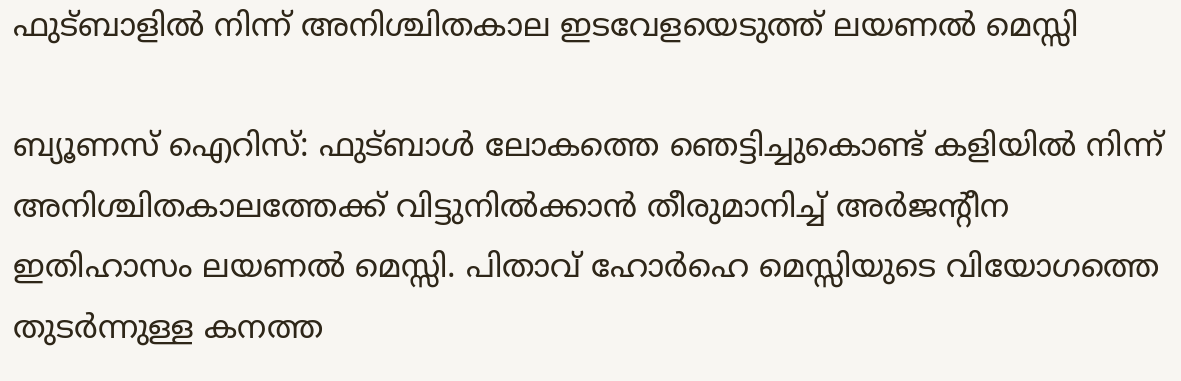ഫുട്ബാളിൽ നിന്ന് അനിശ്ചിതകാല ഇടവേളയെടുത്ത് ലയണൽ മെസ്സി

ബ്യൂണസ് ഐറിസ്: ഫുട്ബാൾ ലോകത്തെ ഞെട്ടിച്ചുകൊണ്ട് കളിയിൽ നിന്ന് അനിശ്ചിതകാലത്തേക്ക് വിട്ടുനിൽക്കാൻ തീരുമാനിച്ച് അർജന്റീന ഇതിഹാസം ലയണൽ മെസ്സി. പിതാവ് ഹോർഹെ മെസ്സിയുടെ വിയോഗത്തെ തുടർന്നുള്ള കനത്ത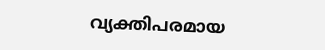വ്യക്തിപരമായ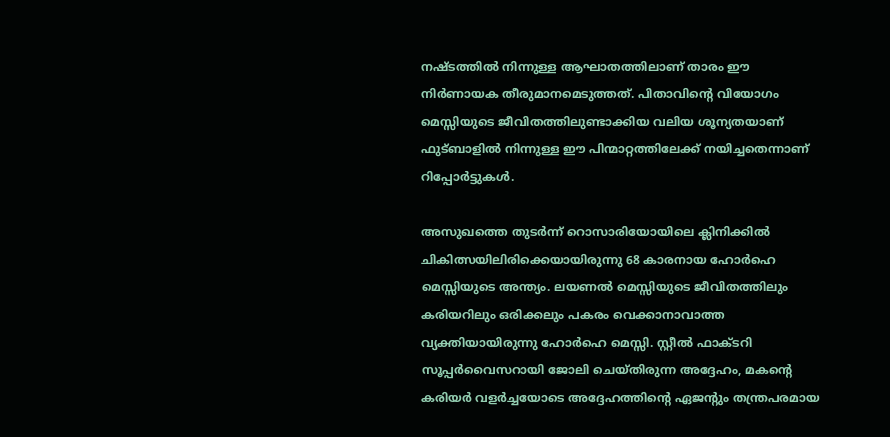നഷ്ടത്തിൽ നിന്നുള്ള ആഘാതത്തിലാണ് താരം ഈ നിർണായക തീരുമാനമെടുത്തത്. പിതാവിന്റെ വിയോഗം മെസ്സിയുടെ ജീവിതത്തിലുണ്ടാക്കിയ വലിയ ശൂന്യതയാണ് ഫുട്ബാളിൽ നിന്നുള്ള ഈ പിന്മാറ്റത്തിലേക്ക് നയിച്ചതെന്നാണ് റിപ്പോർട്ടുകൾ.

അസുഖത്തെ തുടർന്ന് റൊസാരിയോയിലെ ക്ലിനിക്കിൽ ചികിത്സയിലിരിക്കെയായിരുന്നു 68 കാരനായ ഹോർഹെ മെസ്സിയുടെ അന്ത്യം. ലയണൽ മെസ്സിയുടെ ജീവിതത്തിലും കരിയറിലും ഒരിക്കലും പകരം വെക്കാനാവാത്ത വ്യക്തിയായിരുന്നു ഹോർഹെ മെസ്സി. സ്റ്റീൽ ഫാക്ടറി സൂപ്പർവൈസറായി ജോലി ചെയ്തിരുന്ന അദ്ദേഹം, മകന്റെ കരിയർ വളർച്ചയോടെ അദ്ദേഹത്തിന്റെ ഏജന്റും തന്ത്രപരമായ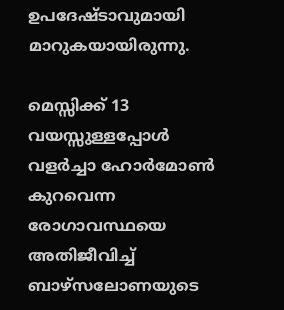ഉപദേഷ്ടാവുമായി മാറുകയായിരുന്നു.

മെസ്സിക്ക് 13 വയസ്സുള്ളപ്പോൾ വളർച്ചാ ഹോർമോൺ കുറവെന്ന രോഗാവസ്ഥയെ അതിജീവിച്ച് ബാഴ്സലോണയുടെ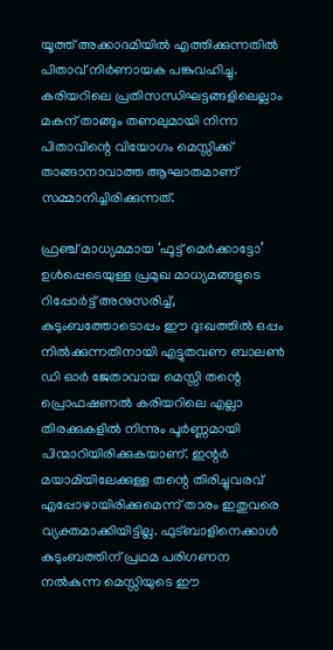യൂത്ത് അക്കാദമിയിൽ എത്തിക്കുന്നതിൽ പിതാവ് നിർണായക പങ്കുവഹിച്ചു. കരിയറിലെ പ്രതിസന്ധിഘട്ടങ്ങളിലെല്ലാം മകന് താങ്ങും തണലുമായി നിന്ന പിതാവിന്റെ വിയോഗം മെസ്സിക്ക് താങ്ങാനാവാത്ത ആഘാതമാണ് സമ്മാനിച്ചിരിക്കുന്നത്.

ഫ്രഞ്ച് മാധ്യമമായ ‘ഫൂട്ട് മെർക്കാട്ടോ’ ഉൾപ്പെടെയുള്ള പ്രമുഖ മാധ്യമങ്ങളുടെ റിപ്പോർട്ട് അനുസരിച്ച്, കുടുംബത്തോടൊപ്പം ഈ ദുഃഖത്തിൽ ഒപ്പം നിൽക്കുന്നതിനായി എട്ടുതവണ ബാലൺ ഡി ഓർ ജേതാവായ മെസ്സി തന്റെ പ്രൊഫഷണൽ കരിയറിലെ എല്ലാ തിരക്കുകളിൽ നിന്നും പൂർണ്ണമായി പിന്മാറിയിരിക്കുകയാണ്. ഇന്റർ മയാമിയിലേക്കുള്ള തന്റെ തിരിച്ചുവരവ് എപ്പോഴായിരിക്കുമെന്ന് താരം ഇതുവരെ വ്യക്തമാക്കിയിട്ടില്ല. ഫുട്ബാളിനെക്കാൾ കുടുംബത്തിന് പ്രഥമ പരിഗണന നൽകുന്ന മെസ്സിയുടെ ഈ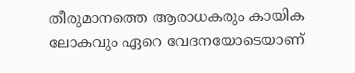തീരുമാനത്തെ ആരാധകരും കായിക ലോകവും ഏറെ വേദനയോടെയാണ്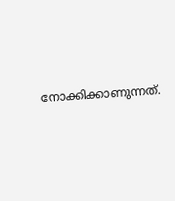നോക്കിക്കാണുന്നത്.